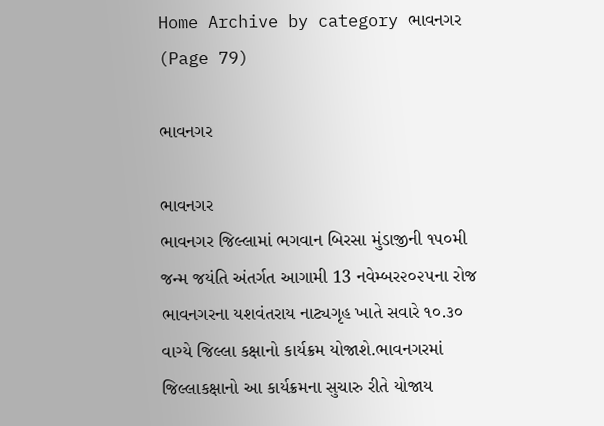Home Archive by category ભાવનગર (Page 79)

ભાવનગર

ભાવનગર
ભાવનગર જિલ્લામાં ભગવાન બિરસા મુંડાજીની ૧૫૦મી જન્મ જયંતિ અંતર્ગત આગામી 13 નવેમ્બર૨૦૨૫ના રોજ ભાવનગરના યશવંતરાય નાટ્યગૃહ ખાતે સવારે ૧૦.૩૦ વાગ્યે જિલ્લા કક્ષાનો કાર્યક્રમ યોજાશે.ભાવનગરમાં જિલ્લાકક્ષાનો આ કાર્યક્રમના સુચારુ રીતે યોજાય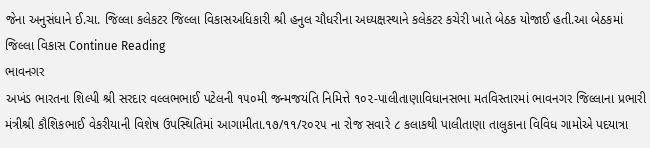જેના અનુસંધાને ઈ.ચા. જિલ્લા કલેકટર જિલ્લા વિકાસઅધિકારી શ્રી હનુલ ચૌધરીના અધ્યક્ષસ્થાને કલેકટર કચેરી ખાતે બેઠક યોજાઈ હતી.આ બેઠકમાં જિલ્લા વિકાસ Continue Reading
ભાવનગર
અખંડ ભારતના શિલ્પી શ્રી સરદાર વલ્લભભાઈ પટેલની ૧૫૦મી જન્મજયંતિ નિમિત્તે ૧૦૨-પાલીતાણાવિધાનસભા મતવિસ્તારમાં ભાવનગર જિલ્લાના પ્રભારી મંત્રીશ્રી કૌશિકભાઈ વેકરીયાની વિશેષ ઉપસ્થિતિમાં આગામીતા.૧૭/૧૧/૨૦૨૫ ના રોજ સવારે ૮ કલાકથી પાલીતાણા તાલુકાના વિવિધ ગામોએ પદયાત્રા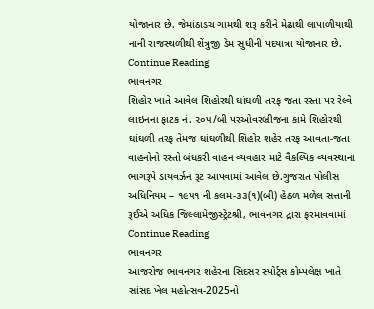યોજાનાર છે. જેમાંઠાડચ ગામથી શરૂ કરીને મેઢાથી લાપાળીયાથી નાની રાજસ્થળીથી શેંત્રુજી ડેમ સુધીની પદયાત્રા યોજાનાર છે. Continue Reading
ભાવનગર
શિહોર ખાતે આવેલ શિહોરથી ઘાંઘળી તરફ જતા રસ્તા પર રેલ્વે લાઇનના ફાટક નં. ૨૦૫/બી પરઓવરબ્રીજના કામે શિહોરથી ઘાંઘળી તરફ તેમજ ઘાંઘળીથી શિહોર શહેર તરફ આવતા-જતા વાહનોનો રસ્તો બંધકરી વાહન વ્યવહાર માટે વૈકલ્પિક વ્યવસ્થાના ભાગરૂપે ડાયવર્ઝન રૂટ આપવામાં આવેલ છે.ગુજરાત પોલીસ અધિનિયમ – ૧૯૫૧ ની કલમ-૩૩(૧)(બી) હેઠળ મળેલ સત્તાની રૂઈએ અધિક જિલ્લામેજીસ્ટ્રેટશ્રી, ભાવનગર દ્રારા ફરમાવવામાં Continue Reading
ભાવનગર
આજરોજ ભાવનગર શહેરના સિદસર સ્પોર્ટ્સ કોમ્પલેક્ષ ખાતે સાંસદ ખેલ મહોત્સવ-2025નો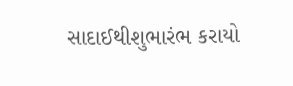સાદાઈથીશુભારંભ કરાયો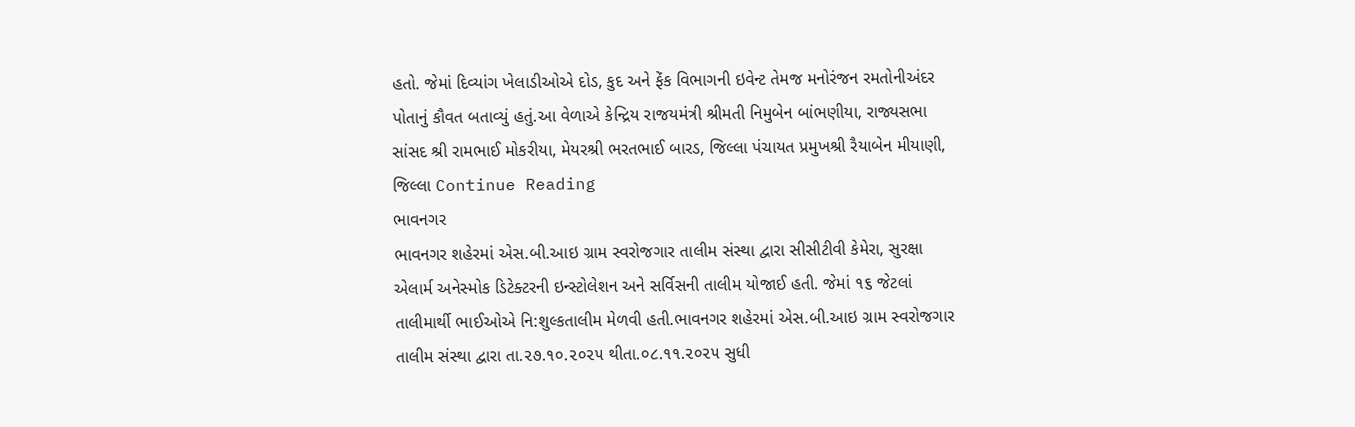હતો. જેમાં દિવ્યાંગ ખેલાડીઓએ દોડ, કુદ અને ફેંક વિભાગની ઇવેન્ટ તેમજ મનોરંજન રમતોનીઅંદર પોતાનું કૌવત બતાવ્યું હતું.આ વેળાએ કેન્દ્રિય રાજયમંત્રી શ્રીમતી નિમુબેન બાંભણીયા, રાજ્યસભા સાંસદ શ્રી રામભાઈ મોકરીયા, મેયરશ્રી ભરતભાઈ બારડ, જિલ્લા પંચાયત પ્રમુખશ્રી રૈયાબેન મીયાણી, જિલ્લા Continue Reading
ભાવનગર
ભાવનગર શહેરમાં એસ.બી.આઇ ગ્રામ સ્વરોજગાર તાલીમ સંસ્થા દ્વારા સીસીટીવી કેમેરા, સુરક્ષા એલાર્મ અનેસ્મોક ડિટેક્ટરની ઇન્સ્ટોલેશન અને સર્વિસની તાલીમ યોજાઈ હતી. જેમાં ૧૬ જેટલાં તાલીમાર્થી ભાઈઓએ નિ:શુલ્કતાલીમ મેળવી હતી.ભાવનગર શહેરમાં એસ.બી.આઇ ગ્રામ સ્વરોજગાર તાલીમ સંસ્થા દ્વારા તા.૨૭.૧૦.૨૦૨૫ થીતા.૦૮.૧૧.૨૦૨૫ સુધી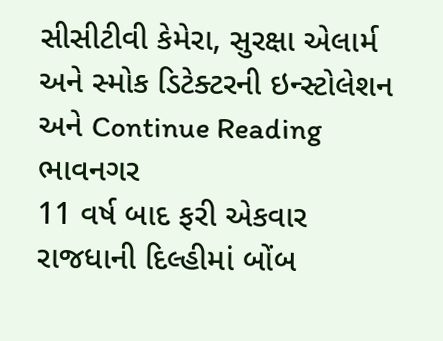સીસીટીવી કેમેરા, સુરક્ષા એલાર્મ અને સ્મોક ડિટેક્ટરની ઇન્સ્ટોલેશન અને Continue Reading
ભાવનગર
11 વર્ષ બાદ ફરી એકવાર રાજધાની દિલ્હીમાં બોંબ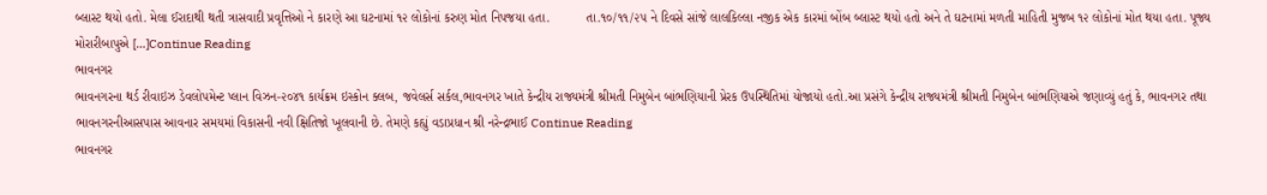બ્લાસ્ટ થયો હતો. મેલા ઈરાદાથી થતી ત્રાસવાદી પ્રવૃત્તિઓ ને કારણે આ ઘટનામાં ૧૨ લોકોનાં કરુણ મોત નિપજયા હતા.          તા.૧૦/૧૧/૨૫ ને દિવસે સાંજે લાલકિલ્લા નજીક એક કારમાં બોંબ બ્લાસ્ટ થયો હતો અને તે ઘટનામાં મળતી માહિતી મુજબ ૧૨ લોકોનાં મોત થયા હતા. પૂજ્ય મોરારીબાપુએ […]Continue Reading
ભાવનગર
ભાવનગરના થર્ડ રીવાઇઝ ડેવલોપમેન્ટ પ્લાન વિઝન-૨૦૪૧ કાર્યક્રમ ઇસ્કોન ક્લબ, જવેલર્સ સર્કલ,ભાવનગર ખાતે કેન્દ્રીય રાજ્યમંત્રી શ્રીમતી નિમુબેન બાંભણિયાની પ્રેરક ઉપસ્થિતિમાં યોજાયો હતો.આ પ્રસંગે કેન્દ્રીય રાજ્યમંત્રી શ્રીમતી નિમુબેન બાંભણિયાએ જણાવ્યું હતું કે, ભાવનગર તથા ભાવનગરનીઆસપાસ આવનાર સમયમાં વિકાસની નવી ક્ષિતિજો ખૂલવાની છે. તેમણે કહ્યું વડાપ્રધાન શ્રી નરેન્દ્રભાઈ Continue Reading
ભાવનગર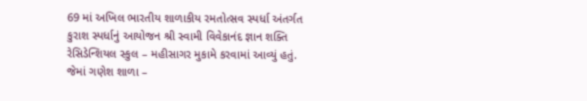69 માં અખિલ ભારતીય શાળાકીય રમતોત્સવ સ્પર્ધા અંતર્ગત કુરાશ સ્પર્ધાનું આયોજન શ્રી સ્વામી વિવેકાનંદ જ્ઞાન શક્તિ રેસિડેન્શિયલ સ્કુલ – મહીસાગર મુકામે કરવામાં આવ્યું હતું. જેમાં ગણેશ શાળા –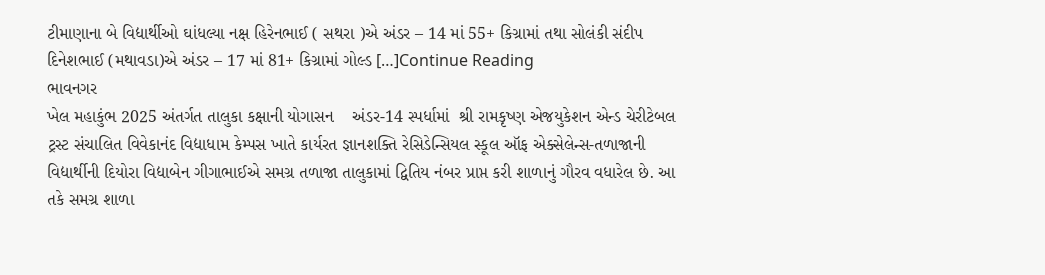ટીમાણાના બે વિદ્યાર્થીઓ ઘાંધલ્યા નક્ષ હિરેનભાઈ ( સથરા )એ અંડર – 14 માં 55+ કિગ્રામાં તથા સોલંકી સંદીપ દિનેશભાઈ (મથાવડા)એ અંડર – 17 માં 81+ કિગ્રામાં ગોલ્ડ […]Continue Reading
ભાવનગર
ખેલ મહાકુંભ 2025 અંતર્ગત તાલુકા કક્ષાની યોગાસન    અંડર-14 સ્પર્ધામાં  શ્રી રામકૃષ્ણ એજયુકેશન એન્ડ ચેરીટેબલ ટ્રસ્ટ સંચાલિત વિવેકાનંદ વિદ્યાધામ કેમ્પસ ખાતે કાર્યરત જ્ઞાનશક્તિ રેસિડેન્સિયલ સ્કૂલ ઑફ એક્સેલેન્સ-તળાજાની વિદ્યાર્થીની દિયોરા વિદ્યાબેન ગીગાભાઈએ સમગ્ર તળાજા તાલુકામાં દ્વિતિય નંબર પ્રાપ્ત કરી શાળાનું ગૌરવ વધારેલ છે. આ તકે સમગ્ર શાળા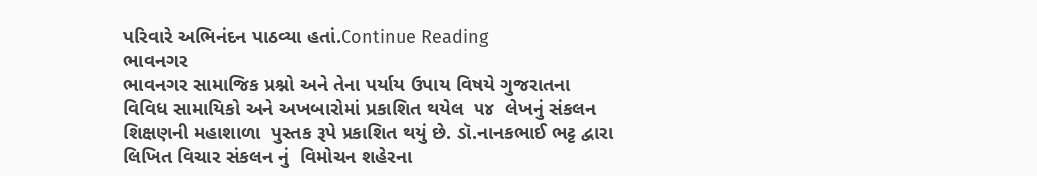પરિવારે અભિનંદન પાઠવ્યા હતાં.Continue Reading
ભાવનગર
ભાવનગર સામાજિક પ્રશ્નો અને તેના પર્યાય ઉપાય વિષયે ગુજરાતના વિવિધ સામાયિકો અને અખબારોમાં પ્રકાશિત થયેલ  ૫૪  લેખનું સંકલન શિક્ષણની મહાશાળા  પુસ્તક રૂપે પ્રકાશિત થયું છે. ડૉ.નાનકભાઈ ભટ્ટ દ્વારા લિખિત વિચાર સંકલન નું  વિમોચન શહેરના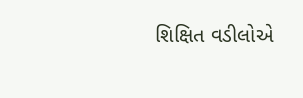શિક્ષિત વડીલોએ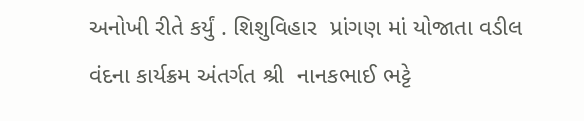અનોખી રીતે કર્યું . શિશુવિહાર  પ્રાંગણ માં યોજાતા વડીલ વંદના કાર્યક્રમ અંતર્ગત શ્રી  નાનકભાઈ ભટ્ટે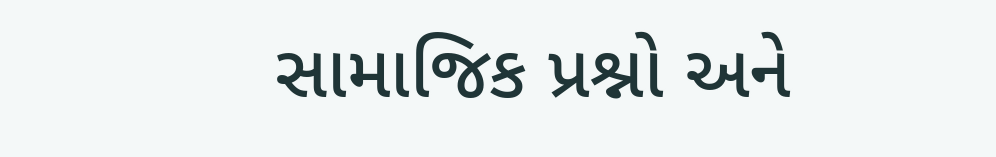સામાજિક પ્રશ્નો અને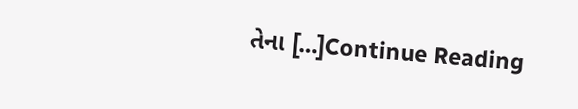તેના […]Continue Reading